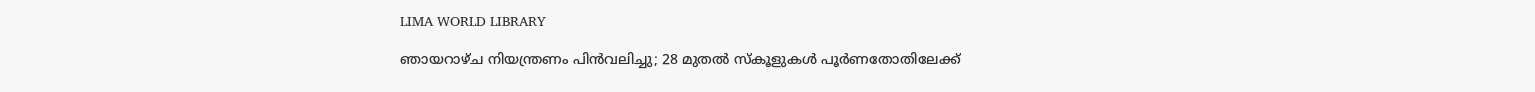LIMA WORLD LIBRARY

ഞായറാഴ്ച നിയന്ത്രണം പിന്‍വലിച്ചു; 28 മുതല്‍ സ്കൂളുകൾ പൂർണതോതിലേക്ക്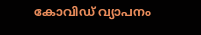കോവിഡ് വ്യാപനം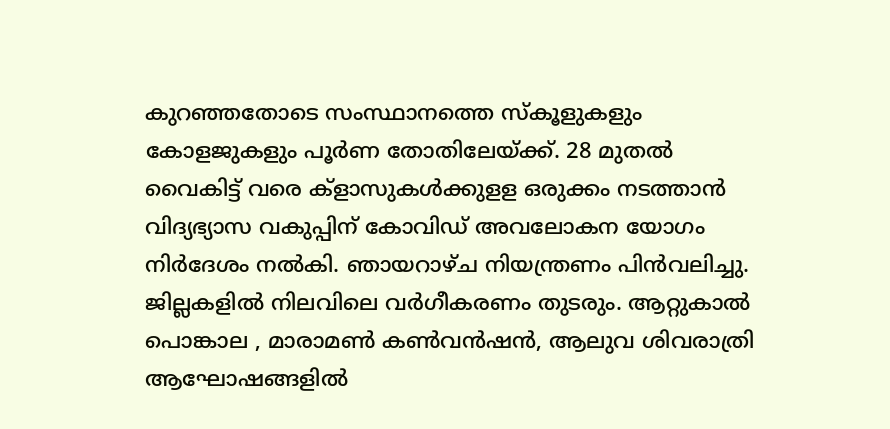കുറഞ്ഞതോടെ സംസ്ഥാനത്തെ സ്കൂളുകളും കോളജുകളും പൂര്‍ണ തോതിലേയ്ക്ക്. 28 മുതല്‍ വൈകിട്ട് വരെ ക്ളാസുകള്‍ക്കുളള ഒരുക്കം നടത്താന്‍ വിദ്യഭ്യാസ വകുപ്പിന് കോവിഡ് അവലോകന യോഗം നിര്‍ദേശം നല്‍കി. ഞായറാഴ്ച നിയന്ത്രണം പിന്‍വലിച്ചു. ജില്ലകളില്‍ നിലവിലെ വര്‍ഗീകരണം തുടരും. ആറ്റുകാല്‍ പൊങ്കാല , മാരാമണ്‍ കണ്‍വന്‍ഷന്‍, ആലുവ ശിവരാത്രി ആഘോഷങ്ങളില്‍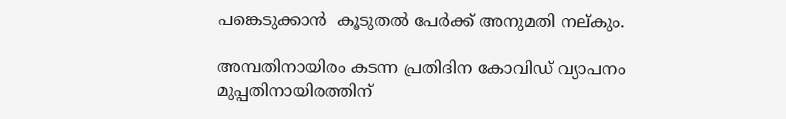പങ്കെടുക്കാന്‍  കൂടുതല്‍ പേര്‍ക്ക് അനുമതി നല്കും.

അമ്പതിനായിരം കടന്ന പ്രതിദിന കോവിഡ് വ്യാപനം മുപ്പതിനായിരത്തിന്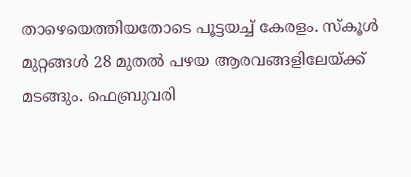താഴെയെത്തിയതോടെ പൂട്ടയച്ച് കേരളം. സ്കൂള്‍ മുറ്റങ്ങള്‍ 28 മുതല്‍ പഴയ ആരവങ്ങളിലേയ്ക്ക് മടങ്ങും. ഫെബ്രുവരി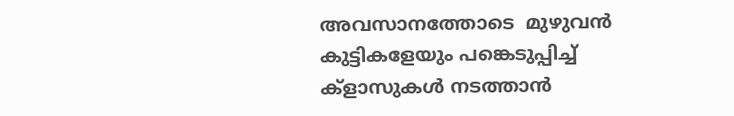അവസാനത്തോടെ  മുഴുവന്‍ കുട്ടികളേയും പങ്കെടുപ്പിച്ച് ക്ളാസുകള്‍ നടത്താന്‍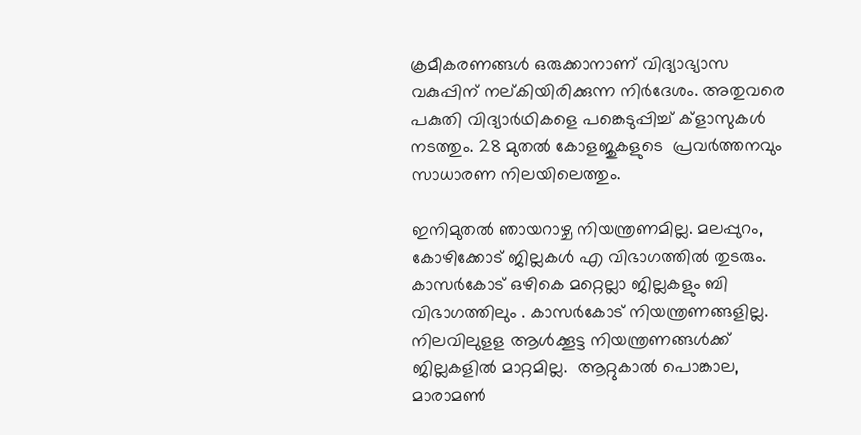ക്രമീകരണങ്ങള്‍ ഒരുക്കാനാണ് വിദ്യാഭ്യാസ വകുപ്പിന് നല്കിയിരിക്കുന്ന നിര്‍ദേശം. അതുവരെ  പകുതി വിദ്യാര്‍ഥികളെ പങ്കെടുപ്പിച്ച് ക്ളാസുകള്‍ നടത്തും. 28 മുതല്‍ കോളജുകളുടെ  പ്രവര്‍ത്തനവും സാധാരണ നിലയിലെത്തും.

ഇനിമുതല്‍ ഞായറാഴ്ച നിയന്ത്രണമില്ല. മലപ്പുറം, കോഴിക്കോട് ജില്ലകള്‍ എ വിഭാഗത്തില്‍ തുടരും. കാസര്‍കോട് ഒഴികെ മറ്റെല്ലാ ജില്ലകളും ബി വിഭാഗത്തിലും . കാസര്‍കോട് നിയന്ത്രണങ്ങളില്ല. നിലവിലുളള ആള്‍ക്കൂട്ട നിയന്ത്രണങ്ങള്‍ക്ക് ജില്ലകളില്‍ മാറ്റമില്ല.  ആറ്റുകാല്‍ പൊങ്കാല, മാരാമണ്‍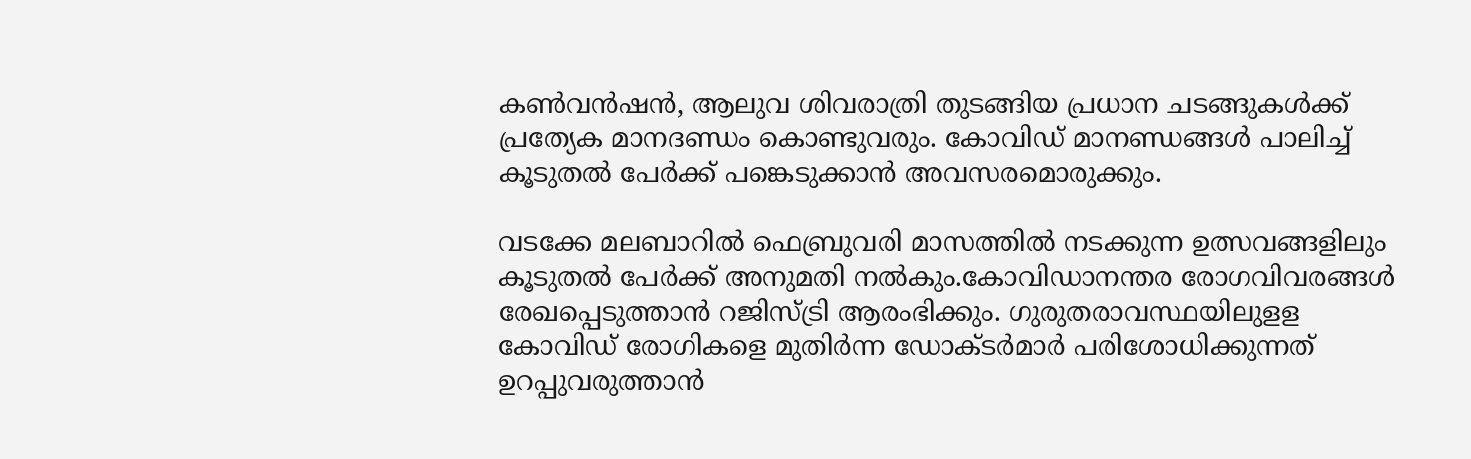കണ്‍വന്‍ഷന്‍, ആലുവ ശിവരാത്രി തുടങ്ങിയ പ്രധാന ചടങ്ങുകള്‍ക്ക് പ്രത്യേക മാനദണ്ഡം കൊണ്ടുവരും. കോവി‍ഡ് മാനണ്ഡങ്ങള്‍ പാലിച്ച് കൂടുതല്‍ പേര്‍ക്ക് പങ്കെടുക്കാന്‍ അവസരമൊരുക്കും.

വടക്കേ മലബാറില്‍ ഫെബ്രുവരി മാസത്തില്‍ നടക്കുന്ന ഉത്സവങ്ങളിലും കൂടുതല്‍ പേര്‍ക്ക് അനുമതി നൽകും.കോവിഡാനന്തര രോഗവിവരങ്ങള്‍ രേഖപ്പെടുത്താന്‍ റജിസ്ട്രി ആരംഭിക്കും. ഗുരുതരാവസ്ഥയിലുളള കോവിഡ് രോഗികളെ മുതിര്‍ന്ന ഡോക്ടര്‍മാര്‍ പരിശോധിക്കുന്നത് ഉറപ്പുവരുത്താന്‍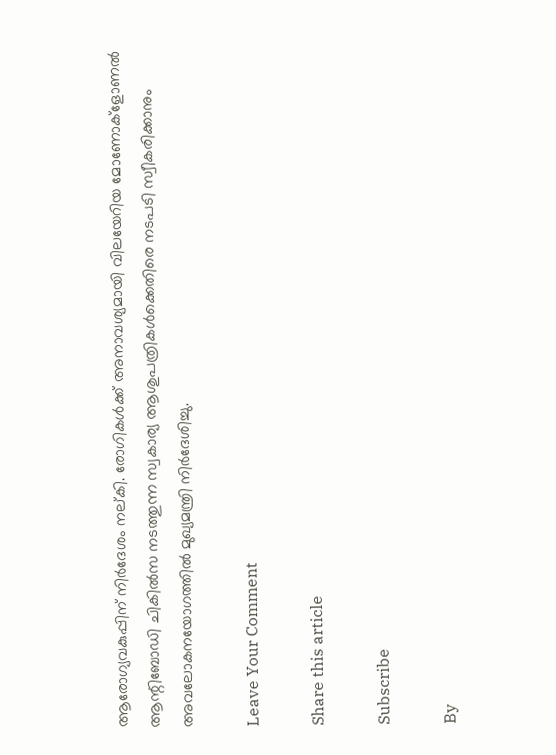ആരോഗ്യവകുപ്പിന് നിര്‍ദേശം നല്കി. രോഗികള്‍ക്ക് അനാവശ്യമായി വിലയേറിയ മോണോക്ളോണല്‍ ആന്റിബോഡി ചികില്‍സ നടത്തുന്ന സ്വകാര്യ ആശുപത്രികള്‍ക്കെതിരെ നടപടി സ്വീകരിക്കാനും അവലോകനയോഗത്തില്‍ മുഖ്യമന്ത്രി നിര്‍ദേശിച്ചു.

Leave Your Comment

Share this article

Subscribe

By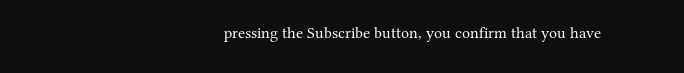pressing the Subscribe button, you confirm that you have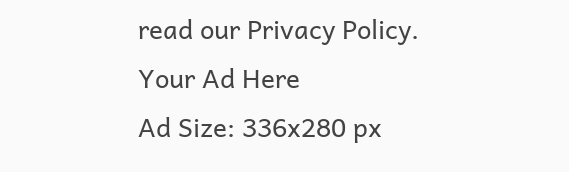read our Privacy Policy.
Your Ad Here
Ad Size: 336x280 px